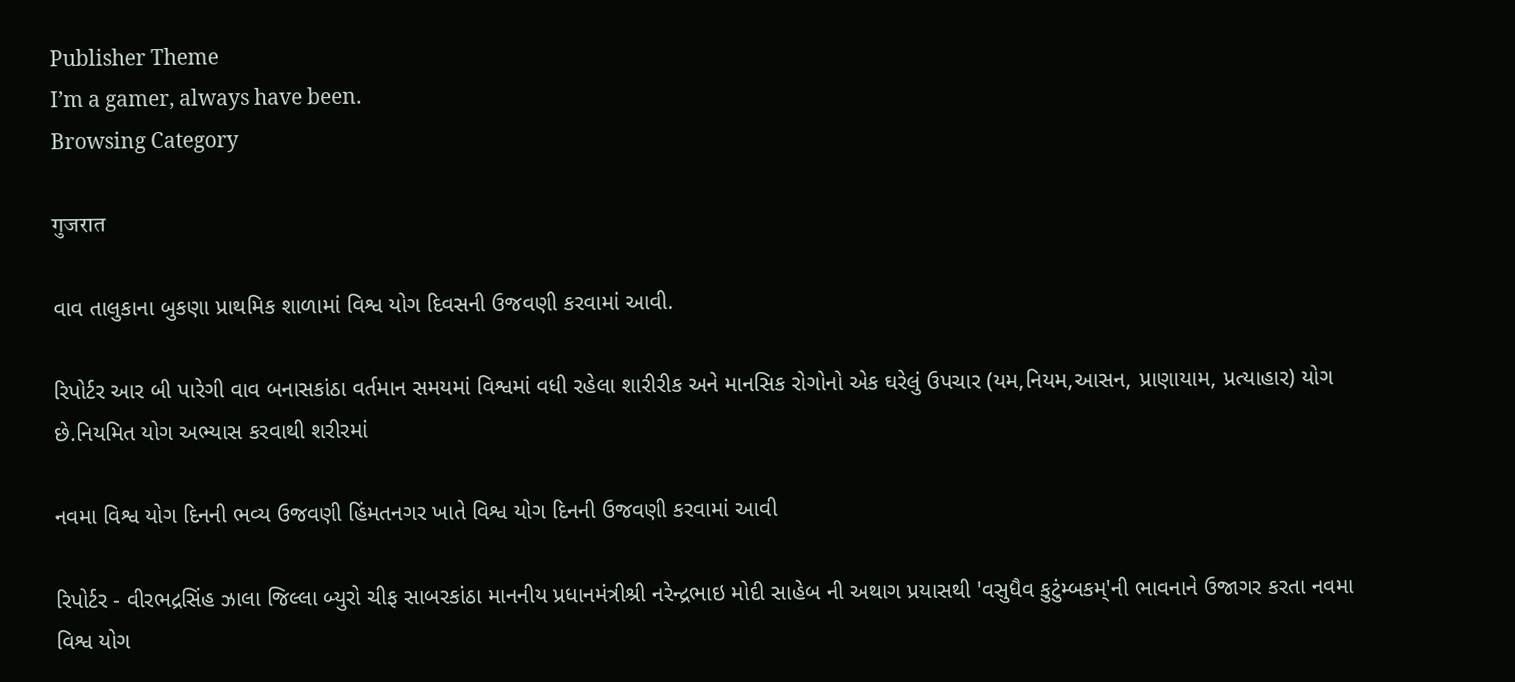Publisher Theme
I’m a gamer, always have been.
Browsing Category

गुजरात

વાવ તાલુકાના બુકણા પ્રાથમિક શાળામાં વિશ્વ યોગ દિવસની ઉજવણી કરવામાં આવી.

રિપોર્ટર આર બી પારેગી વાવ બનાસકાંઠા વર્તમાન સમયમાં વિશ્વમાં વધી રહેલા શારીરીક અને માનસિક રોગોનો એક ઘરેલું ઉપચાર (યમ,નિયમ,આસન, પ્રાણાયામ, પ્રત્યાહાર) યોગ છે.નિયમિત યોગ અભ્યાસ કરવાથી શરીરમાં

નવમા વિશ્વ યોગ દિનની ભવ્ય ઉજવણી હિંમતનગર ખાતે વિશ્વ યોગ દિનની ઉજવણી કરવામાં આવી

રિપોર્ટર - વીરભદ્રસિંહ ઝાલા જિલ્લા બ્યુરો ચીફ સાબરકાંઠા માનનીય પ્રધાનમંત્રીશ્રી નરેન્દ્રભાઇ મોદી સાહેબ ની અથાગ પ્રયાસથી 'વસુધૈવ કુટુંમ્બકમ્'ની ભાવનાને ઉજાગર કરતા નવમા વિશ્વ યોગ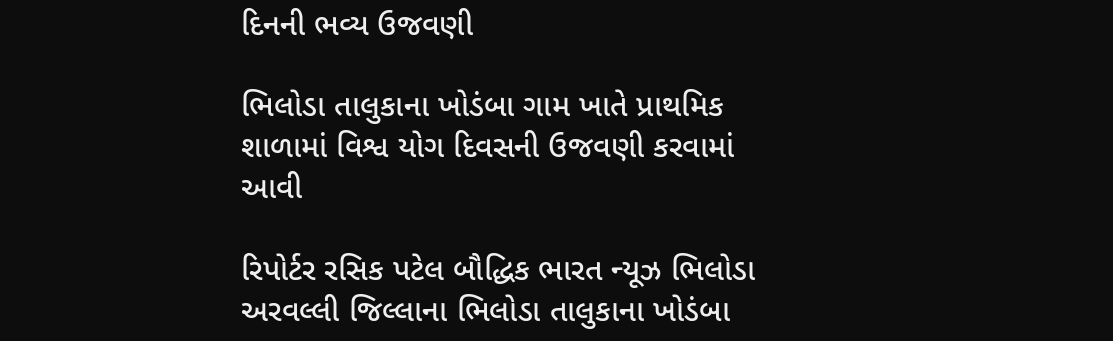દિનની ભવ્ય ઉજવણી

ભિલોડા તાલુકાના ખોડંબા ગામ ખાતે પ્રાથમિક શાળામાં વિશ્વ યોગ દિવસની ઉજવણી કરવામાં આવી

રિપોર્ટર રસિક પટેલ બૌદ્ધિક ભારત ન્યૂઝ ભિલોડા અરવલ્લી જિલ્લાના ભિલોડા તાલુકાના ખોડંબા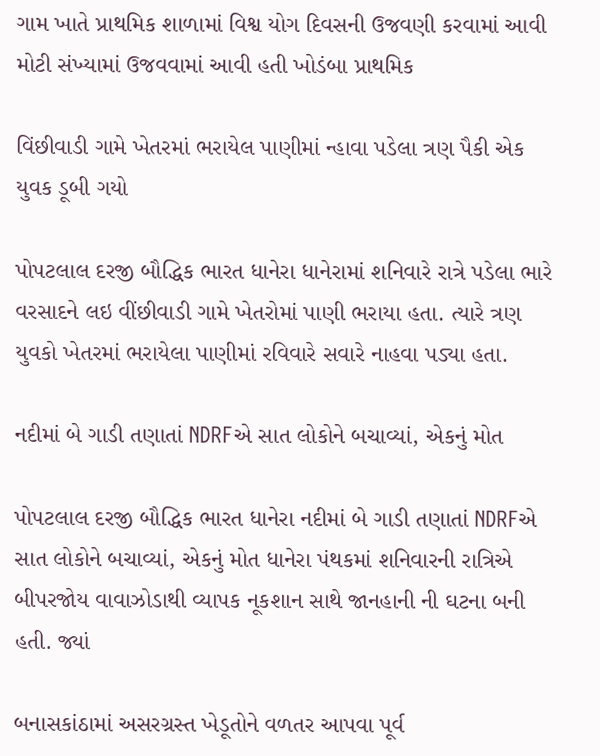ગામ ખાતે પ્રાથમિક શાળામાં વિશ્વ યોગ દિવસની ઉજવણી કરવામાં આવી મોટી સંખ્યામાં ઉજવવામાં આવી હતી ખોડંબા પ્રાથમિક

વિંછીવાડી ગામે ખેતરમાં ભરાયેલ પાણીમાં ન્હાવા પડેલા ત્રણ પૈકી એક યુવક ડૂબી ગયો

પોપટલાલ દરજી બૌદ્ધિક ભારત ધાનેરા ધાનેરામાં શનિવારે રાત્રે પડેલા ભારે વરસાદને લઇ વીંછીવાડી ગામે ખેતરોમાં પાણી ભરાયા હતા. ત્યારે ત્રણ યુવકો ખેતરમાં ભરાયેલા પાણીમાં રવિવારે સવારે નાહવા પડ્યા હતા.

નદીમાં બે ગાડી તણાતાં NDRFએ સાત લોકોને બચાવ્યાં, એકનું મોત

પોપટલાલ દરજી બૌદ્ધિક ભારત ધાનેરા નદીમાં બે ગાડી તણાતાં NDRFએ સાત લોકોને બચાવ્યાં, એકનું મોત ધાનેરા પંથકમાં શનિવારની રાત્રિએ બીપરજોય વાવાઝોડાથી વ્યાપક નૂકશાન સાથે જાનહાની ની ઘટના બની હતી. જ્યાં

બનાસકાંઠામાં અસરગ્રસ્ત ખેડૂતોને વળતર આપવા પૂર્વ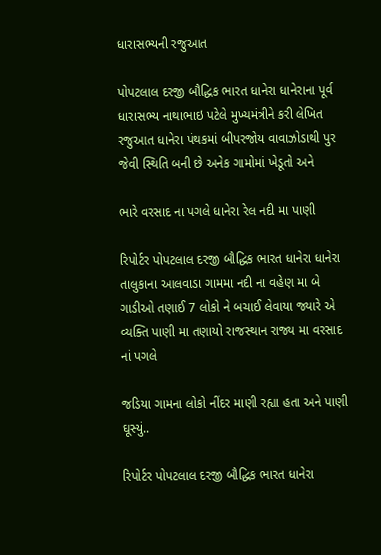ધારાસભ્યની રજુઆત

પોપટલાલ દરજી બૌદ્ધિક ભારત ધાનેરા ધાનેરાના પૂર્વ ધારાસભ્ય નાથાભાઇ પટેલે મુખ્યમંત્રીને કરી લેખિત રજુઆત ધાનેરા પંથકમાં બીપરજોય વાવાઝોડાથી પુર જેવી સ્થિતિ બની છે અનેક ગામોમાં ખેડૂતો અને

ભારે વરસાદ ના પગલે ધાનેરા રેલ નદી મા પાણી

રિપોર્ટર પોપટલાલ દરજી બૌદ્ધિક ભારત ધાનેરા ધાનેરા તાલુકાના આલવાડા ગામમા નદી ના વહેણ મા બે ગાડીઓ તણાઈ 7 લોકો ને બચાઈ લેવાયા જ્યારે એ વ્યક્તિ પાણી મા તણાયો રાજસ્થાન રાજ્ય મા વરસાદ નાં પગલે

જડિયા ગામના લોકો નીંદર માણી રહ્યા હતા અને પાણી ઘૂસ્યું..

રિપોર્ટર પોપટલાલ દરજી બૌદ્ધિક ભારત ધાનેરા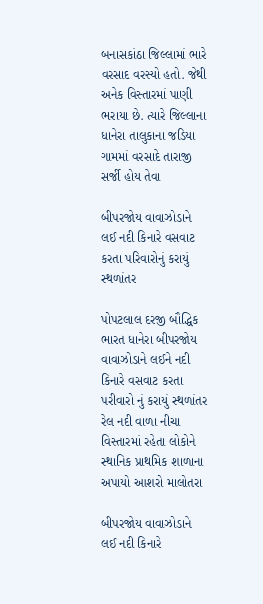બનાસકાંઠા જિલ્લામાં ભારે વરસાદ વરસ્યો હતો. જેથી અનેક વિસ્તારમાં પાણી ભરાયા છે. ત્યારે જિલ્લાના ધાનેરા તાલુકાના જડિયા ગામમાં વરસાદે તારાજી સર્જી હોય તેવા

બીપરજોય વાવાઝોડાને લઈ નદી કિનારે વસવાટ કરતા પરિવારોનું કરાયું સ્થળાંતર

પોપટલાલ દરજી બૌદ્ધિક ભારત ધાનેરા બીપરજોય વાવાઝોડાને લઈને નદી કિનારે વસવાટ કરતા પરીવારો નું કરાયું સ્થળાંતર રેલ નદી વાળા નીચા વિસ્તારમાં રહેતા લોકોને સ્થાનિક પ્રાથમિક શાળાના અપાયો આશરો માલોતરા

બીપરજોય વાવાઝોડાને લઈ નદી કિનારે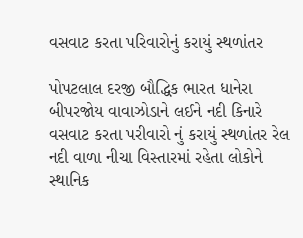વસવાટ કરતા પરિવારોનું કરાયું સ્થળાંતર

પોપટલાલ દરજી બૌદ્ધિક ભારત ધાનેરા બીપરજોય વાવાઝોડાને લઈને નદી કિનારે વસવાટ કરતા પરીવારો નું કરાયું સ્થળાંતર રેલ નદી વાળા નીચા વિસ્તારમાં રહેતા લોકોને સ્થાનિક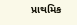પ્રાથમિક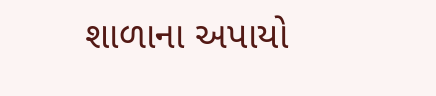શાળાના અપાયો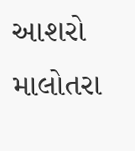આશરો માલોતરા